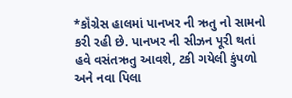*કૉંગ્રેસ હાલમાં પાનખર ની ઋતુ નો સામનો કરી રહી છે. પાનખર ની સીઝન પૂરી થતાં હવે વસંતઋતુ આવશે, ટકી ગયેલી કુંપળો અને નવા પિલા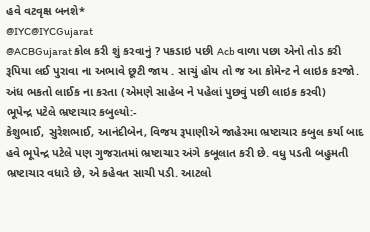હવે વટવૃક્ષ બનશે*
@IYC@IYCGujarat
@ACBGujarat કોલ કરી શું કરવાનું ? પકડાઇ પછી Acb વાળા પછા એનો તોડ કરી રૂપિયા લઈ પુરાવા ના અભાવે છૂટી જાય . સાચું હોય તો જ આ કોમેન્ટ ને લાઇક કરજો. અંધ ભકતો લાઈક ના કરતા (એમણે સાહેબ ને પહેલાં પુછવું પછી લાઇક કરવી)
ભૂપેન્દ્ર પટેલે ભ્રષ્ટાચાર કબુલ્યો:-
કેશુભાઈ, સુરેશભાઈ, આનંદીબેન, વિજય રૂપાણીએ જાહેરમા ભ્રષ્ટાચાર કબુલ કર્યા બાદ હવે ભૂપેન્દ્ર પટેલે પણ ગુજરાતમાં ભ્રષ્ટાચાર અંગે કબૂલાત કરી છે. વધુ પડતી બહુમતી ભ્રષ્ટાચાર વધારે છે, એ કહેવત સાચી પડી. આટલો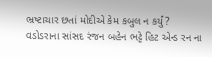ભ્રષ્ટાચાર છતાં મોદીએ કેમ કબુલ ન કર્યું?
વડોડરાના સાંસદ રંજન બહેન ભટ્ટે હિટ એન્ડ રન ના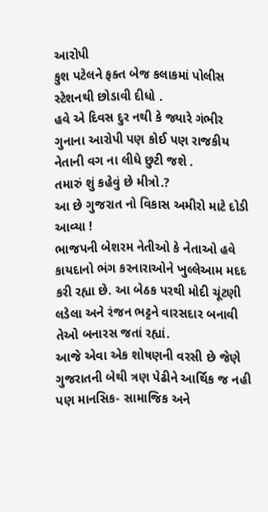આરોપી
કુશ પટેલને ફક્ત બેજ કલાકમાં પોલીસ સ્ટેશનથી છોડાવી દીધો .
હવે એ દિવસ દુર નથી કે જ્યારે ગંભીર ગુનાના આરોપી પણ કોઈ પણ રાજકીય નેતાની વગ ના લીધે છુટી જશે .
તમારું શું કહેવું છે મીત્રો.?
આ છે ગુજરાત નો વિકાસ અમીરો માટે દોડી આવ્યા !
ભાજપની બેશરમ નેતીઓ કે નેતાઓ હવે કાયદાનો ભંગ કરનારાઓને ખુલ્લેઆમ મદદ કરી રહ્યા છે. આ બેઠક પરથી મોદી ચૂંટણી લડેલા અને રંજન ભટ્ટને વારસદાર બનાવી તેઓ બનારસ જતાં રહ્યાં.
આજે એવા એક શોષણની વરસી છે જેણે ગુજરાતની બેથી ત્રણ પેઢીને આર્થિક જ નહી પણ માનસિક- સામાજિક અને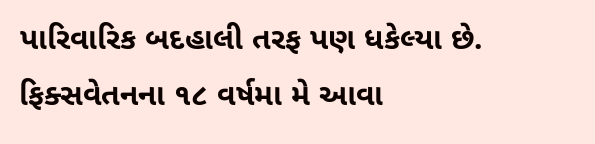પારિવારિક બદહાલી તરફ પણ ધકેલ્યા છે. ફિક્સવેતનના ૧૮ વર્ષમા મે આવા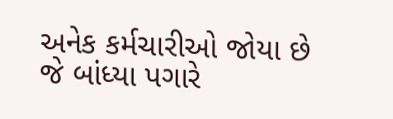અનેક કર્મચારીઓ જોયા છે જે બાંધ્યા પગારે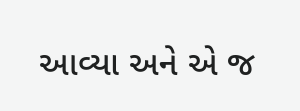આવ્યા અને એ જ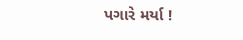પગારે મર્યા !